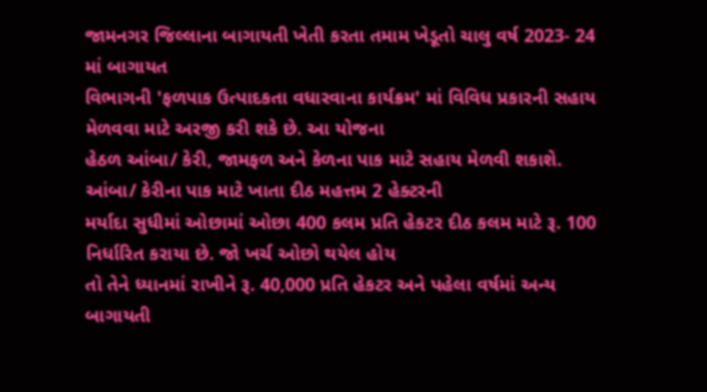જામનગર જિલ્લાના બાગાયતી ખેતી કરતા તમામ ખેડૂતો ચાલુ વર્ષ 2023- 24 માં બાગાયત
વિભાગની 'ફળપાક ઉત્પાદકતા વધારવાના કાર્યક્રમ' માં વિવિધ પ્રકારની સહાય મેળવવા માટે અરજી કરી શકે છે. આ યોજના
હેઠળ આંબા/ કેરી, જામફળ અને કેળના પાક માટે સહાય મેળવી શકાશે. આંબા/ કેરીના પાક માટે ખાતા દીઠ મહત્તમ 2 હેક્ટરની
મર્યાદા સુધીમાં ઓછામાં ઓછા 400 કલમ પ્રતિ હેકટર દીઠ કલમ માટે રૂ. 100 નિર્ધારિત કરાયા છે. જો ખર્ચ ઓછો થયેલ હોય
તો તેને ધ્યાનમાં રાખીને રૂ. 40,000 પ્રતિ હેકટર અને પહેલા વર્ષમાં અન્ય બાગાયતી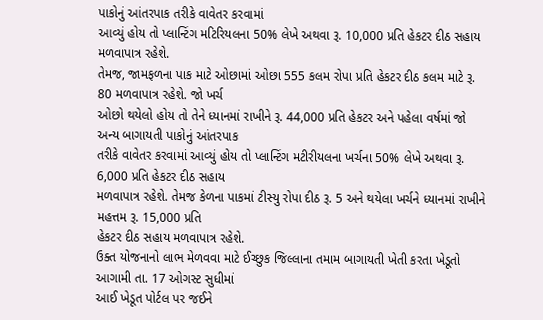પાકોનું આંતરપાક તરીકે વાવેતર કરવામાં
આવ્યું હોય તો પ્લાન્ટિંગ મટિરિયલના 50% લેખે અથવા રૂ. 10,000 પ્રતિ હેકટર દીઠ સહાય મળવાપાત્ર રહેશે.
તેમજ, જામફળના પાક માટે ઓછામાં ઓછા 555 કલમ રોપા પ્રતિ હેકટર દીઠ કલમ માટે રૂ. 80 મળવાપાત્ર રહેશે. જો ખર્ચ
ઓછો થયેલો હોય તો તેને ધ્યાનમાં રાખીને રૂ. 44,000 પ્રતિ હેકટર અને પહેલા વર્ષમાં જો અન્ય બાગાયતી પાકોનું આંતરપાક
તરીકે વાવેતર કરવામાં આવ્યું હોય તો પ્લાન્ટિંગ મટીરીયલના ખર્ચના 50% લેખે અથવા રૂ. 6,000 પ્રતિ હેકટર દીઠ સહાય
મળવાપાત્ર રહેશે. તેમજ કેળના પાકમાં ટીસ્યુ રોપા દીઠ રૂ. 5 અને થયેલા ખર્ચને ધ્યાનમાં રાખીને મહત્તમ રૂ. 15,000 પ્રતિ
હેકટર દીઠ સહાય મળવાપાત્ર રહેશે.
ઉક્ત યોજનાનો લાભ મેળવવા માટે ઈચ્છુક જિલ્લાના તમામ બાગાયતી ખેતી કરતા ખેડૂતો આગામી તા. 17 ઓગસ્ટ સુધીમાં
આઈ ખેડૂત પોર્ટલ પર જઈને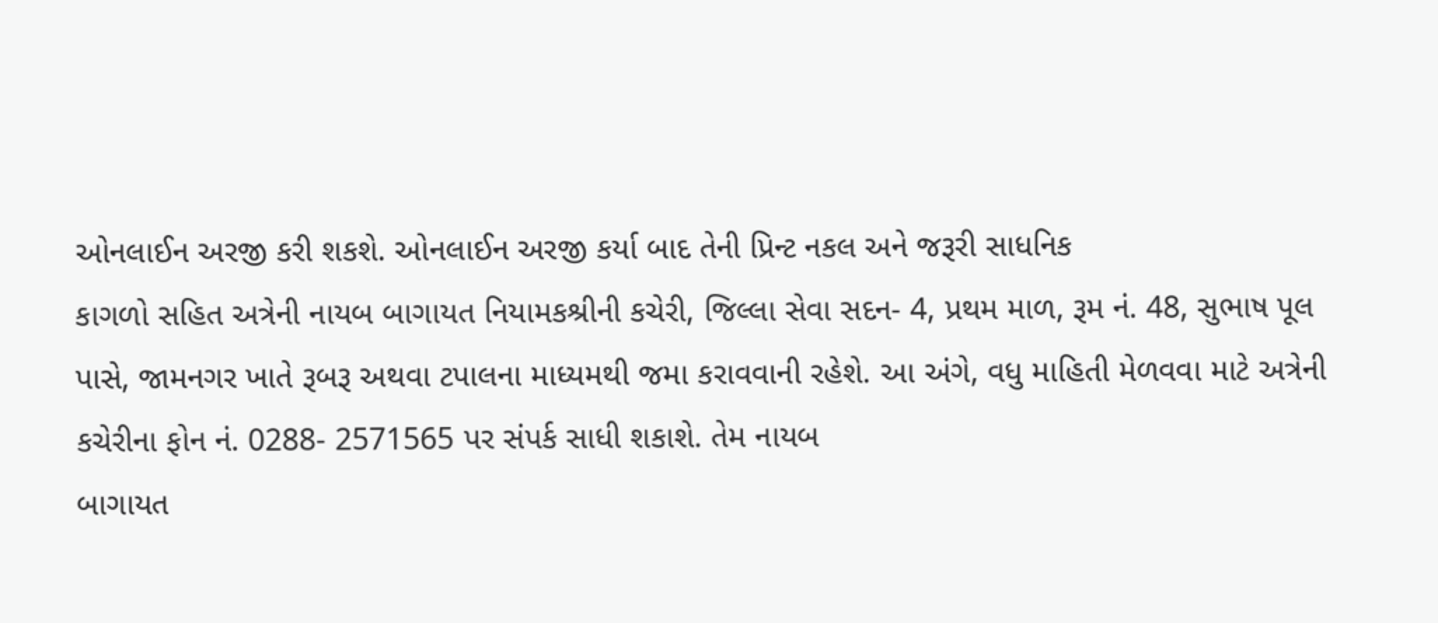ઓનલાઈન અરજી કરી શકશે. ઓનલાઈન અરજી કર્યા બાદ તેની પ્રિન્ટ નકલ અને જરૂરી સાધનિક
કાગળો સહિત અત્રેની નાયબ બાગાયત નિયામકશ્રીની કચેરી, જિલ્લા સેવા સદન- 4, પ્રથમ માળ, રૂમ નં. 48, સુભાષ પૂલ
પાસે, જામનગર ખાતે રૂબરૂ અથવા ટપાલના માધ્યમથી જમા કરાવવાની રહેશે. આ અંગે, વધુ માહિતી મેળવવા માટે અત્રેની કચેરીના ફોન નં. 0288- 2571565 પર સંપર્ક સાધી શકાશે. તેમ નાયબ
બાગાયત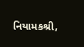નિયામકશ્રી,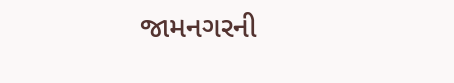જામનગરની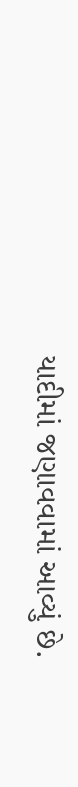યાદીમાં જણાવવામાં આવ્યું છે.